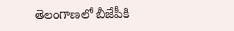తెలంగాణలో బీజేపీకి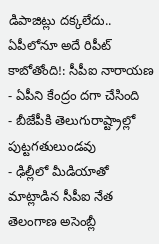డిపాజిట్లు దక్కలేదు.. ఏపీలోనూ అదే రిపీట్ కాబోతోంది!: సీపీఐ నారాయణ
- ఏపీని కేంద్రం దగా చేసింది
- బీజేపీకి తెలుగురాష్ట్రాల్లో పుట్టగతులుండవు
- ఢిల్లీలో మీడియాతో మాట్లాడిన సీపీఐ నేత
తెలంగాణ అసెంబ్లీ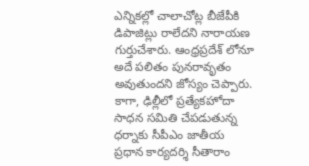ఎన్నికల్లో చాలాచోట్ల బీజేపీకి డిపాజిట్లు రాలేదని నారాయణ గుర్తుచేశారు. ఆంధ్రప్రదేశ్ లోనూ అదే పలితం పునరావృతం అవుతుందని జోస్యం చెప్పారు. కాగా, ఢిల్లీలో ప్రత్యేకహోదా సాధన సమితి చేపడుతున్న ధర్నాకు సీపీఎం జాతీయ ప్రధాన కార్యదర్శి సీతారాం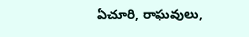ఏచూరి, రాఘవులు,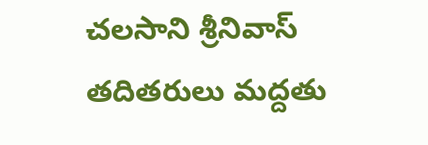చలసాని శ్రీనివాస్ తదితరులు మద్దతు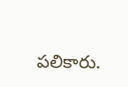పలికారు.